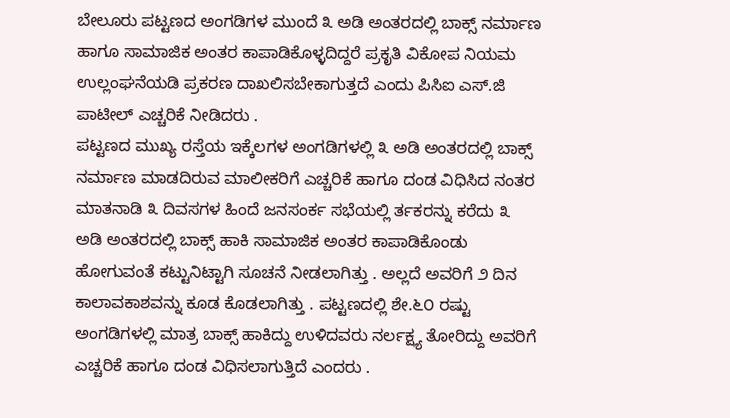ಬೇಲೂರು ಪಟ್ಟಣದ ಅಂಗಡಿಗಳ ಮುಂದೆ ೩ ಅಡಿ ಅಂತರದಲ್ಲಿ ಬಾಕ್ಸ್ ನರ್ಮಾಣ ಹಾಗೂ ಸಾಮಾಜಿಕ ಅಂತರ ಕಾಪಾಡಿಕೊಳ್ಳದಿದ್ದರೆ ಪ್ರಕೃತಿ ವಿಕೋಪ ನಿಯಮ ಉಲ್ಲಂಘನೆಯಡಿ ಪ್ರಕರಣ ದಾಖಲಿಸಬೇಕಾಗುತ್ತದೆ ಎಂದು ಪಿಸಿಐ ಎಸ್.ಜಿ ಪಾಟೀಲ್ ಎಚ್ಚರಿಕೆ ನೀಡಿದರು .
ಪಟ್ಟಣದ ಮುಖ್ಯ ರಸ್ತೆಯ ಇಕ್ಕೆಲಗಳ ಅಂಗಡಿಗಳಲ್ಲಿ ೩ ಅಡಿ ಅಂತರದಲ್ಲಿ ಬಾಕ್ಸ್ ನರ್ಮಾಣ ಮಾಡದಿರುವ ಮಾಲೀಕರಿಗೆ ಎಚ್ಚರಿಕೆ ಹಾಗೂ ದಂಡ ವಿಧಿಸಿದ ನಂತರ ಮಾತನಾಡಿ ೩ ದಿವಸಗಳ ಹಿಂದೆ ಜನಸಂರ್ಕ ಸಭೆಯಲ್ಲಿ ರ್ತಕರನ್ನು ಕರೆದು ೩ ಅಡಿ ಅಂತರದಲ್ಲಿ ಬಾಕ್ಸ್ ಹಾಕಿ ಸಾಮಾಜಿಕ ಅಂತರ ಕಾಪಾಡಿಕೊಂಡು ಹೋಗುವಂತೆ ಕಟ್ಟುನಿಟ್ಟಾಗಿ ಸೂಚನೆ ನೀಡಲಾಗಿತ್ತು . ಅಲ್ಲದೆ ಅವರಿಗೆ ೨ ದಿನ ಕಾಲಾವಕಾಶವನ್ನು ಕೂಡ ಕೊಡಲಾಗಿತ್ತು . ಪಟ್ಟಣದಲ್ಲಿ ಶೇ.೬೦ ರಷ್ಟು ಅಂಗಡಿಗಳಲ್ಲಿ ಮಾತ್ರ ಬಾಕ್ಸ್ ಹಾಕಿದ್ದು ಉಳಿದವರು ನರ್ಲಕ್ಷ್ಯ ತೋರಿದ್ದು ಅವರಿಗೆ ಎಚ್ಚರಿಕೆ ಹಾಗೂ ದಂಡ ವಿಧಿಸಲಾಗುತ್ತಿದೆ ಎಂದರು .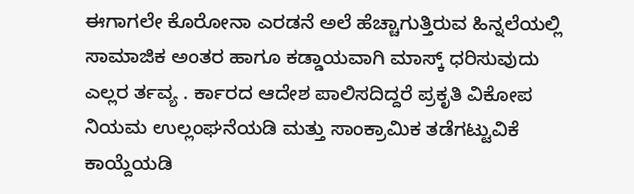ಈಗಾಗಲೇ ಕೊರೋನಾ ಎರಡನೆ ಅಲೆ ಹೆಚ್ಚಾಗುತ್ತಿರುವ ಹಿನ್ನಲೆಯಲ್ಲಿ ಸಾಮಾಜಿಕ ಅಂತರ ಹಾಗೂ ಕಡ್ಡಾಯವಾಗಿ ಮಾಸ್ಕ್ ಧರಿಸುವುದು ಎಲ್ಲರ ರ್ತವ್ಯ . ರ್ಕಾರದ ಆದೇಶ ಪಾಲಿಸದಿದ್ದರೆ ಪ್ರಕೃತಿ ವಿಕೋಪ ನಿಯಮ ಉಲ್ಲಂಘನೆಯಡಿ ಮತ್ತು ಸಾಂಕ್ರಾಮಿಕ ತಡೆಗಟ್ಟುವಿಕೆ ಕಾಯ್ದೆಯಡಿ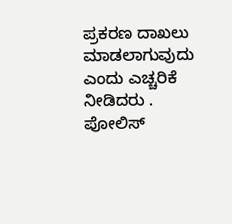ಪ್ರಕರಣ ದಾಖಲು ಮಾಡಲಾಗುವುದು ಎಂದು ಎಚ್ಚರಿಕೆ ನೀಡಿದರು . ಪೋಲಿಸ್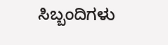ಸಿಬ್ಬಂದಿಗಳು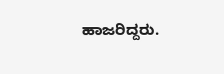ಹಾಜರಿದ್ದರು.